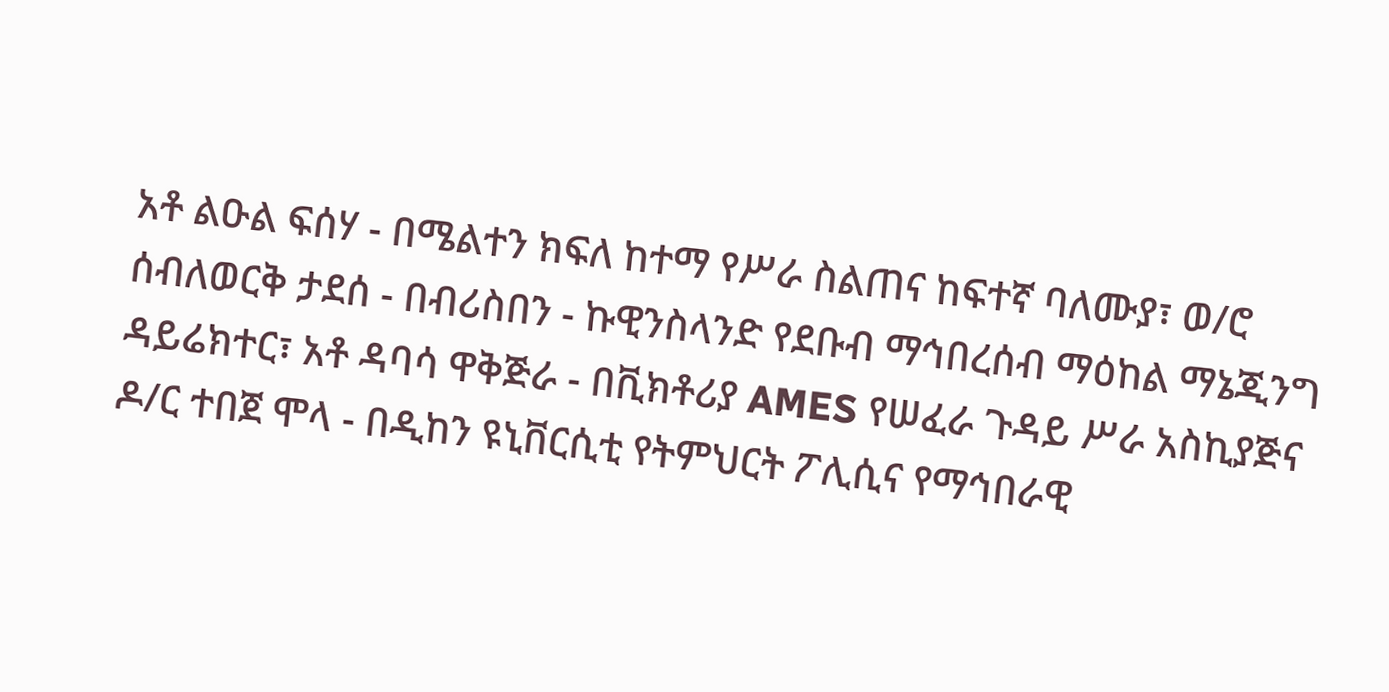አቶ ልዑል ፍሰሃ - በሜልተን ክፍለ ከተማ የሥራ ስልጠና ከፍተኛ ባለሙያ፣ ወ/ሮ ሰብለወርቅ ታደሰ - በብሪስበን - ኩዊንስላንድ የደቡብ ማኅበረሰብ ማዕከል ማኔጂንግ ዳይሬክተር፣ አቶ ዳባሳ ዋቅጅራ - በቪክቶሪያ AMES የሠፈራ ጉዳይ ሥራ አስኪያጅና ዶ/ር ተበጀ ሞላ - በዲከን ዩኒቨርሲቲ የትምህርት ፖሊሲና የማኅበራዊ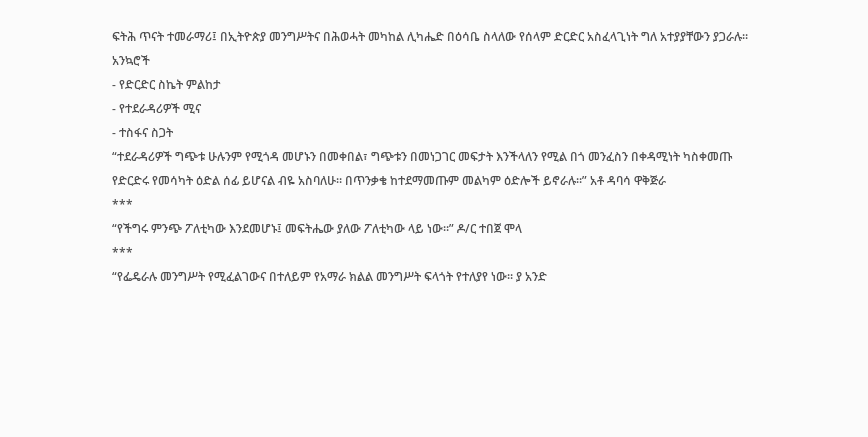ፍትሕ ጥናት ተመራማሪ፤ በኢትዮጵያ መንግሥትና በሕወሓት መካከል ሊካሔድ በዕሳቤ ስላለው የሰላም ድርድር አስፈላጊነት ግለ አተያያቸውን ያጋራሉ።
አንኳሮች
- የድርድር ስኬት ምልከታ
- የተደራዳሪዎች ሚና
- ተስፋና ስጋት
“ተደራዳሪዎች ግጭቱ ሁሉንም የሚጎዳ መሆኑን በመቀበል፣ ግጭቱን በመነጋገር መፍታት እንችላለን የሚል በጎ መንፈስን በቀዳሚነት ካስቀመጡ የድርድሩ የመሳካት ዕድል ሰፊ ይሆናል ብዬ አስባለሁ። በጥንቃቄ ከተደማመጡም መልካም ዕድሎች ይኖራሉ።” አቶ ዳባሳ ዋቅጅራ
***
“የችግሩ ምንጭ ፖለቲካው እንደመሆኑ፤ መፍትሔው ያለው ፖለቲካው ላይ ነው።” ዶ/ር ተበጀ ሞላ
***
“የፌዴራሉ መንግሥት የሚፈልገውና በተለይም የአማራ ክልል መንግሥት ፍላጎት የተለያየ ነው። ያ አንድ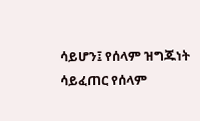ሳይሆን፤ የሰላም ዝግጁነት ሳይፈጠር የሰላም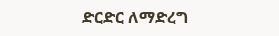ድርድር ለማድረግ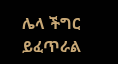ሌላ ችግር ይፈጥራል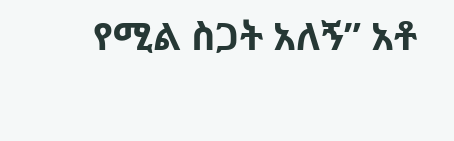የሚል ስጋት አለኝ” አቶ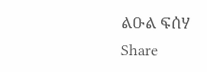ልዑል ፍሰሃ
Share